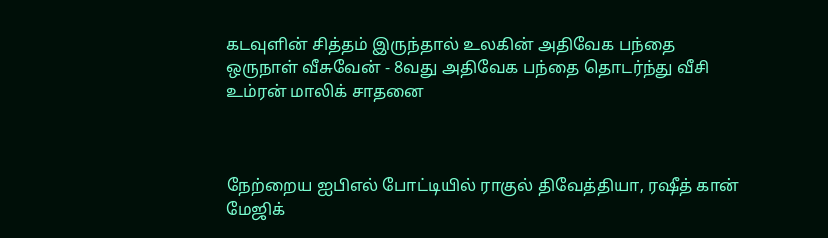கடவுளின் சித்தம் இருந்தால் உலகின் அதிவேக பந்தை ஒருநாள் வீசுவேன் - 8வது அதிவேக பந்தை தொடர்ந்து வீசி உம்ரன் மாலிக் சாதனை



நேற்றைய ஐபிஎல் போட்டியில் ராகுல் திவேத்தியா, ரஷீத் கான் மேஜிக்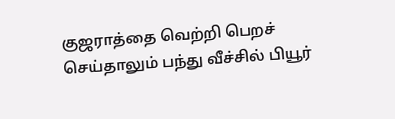குஜராத்தை வெற்றி பெறச் செய்தாலும் பந்து வீச்சில் பியூர்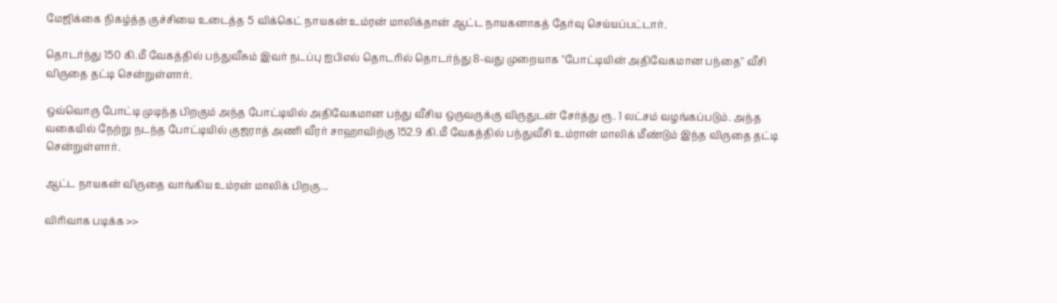மேஜிக்கை நிகழ்த்த குச்சியை உடைத்த 5 விக்கெட் நாயகன் உம்ரன் மாலிக்தான் ஆட்ட நாயகனாகத் தேர்வு செய்யப்பட்டார்.

தொடர்ந்து 150 கி.மீ வேகத்தில் பந்துவீசும் இவர் நடப்பு ஐபிஎல் தொடரில் தொடர்ந்து 8-வது முறையாக "போட்டியின் அதிவேகமான பந்தை" வீசி விருதை தட்டி சென்றுள்ளார்.

ஒவ்வொரு போட்டி முடிந்த பிறகும் அந்த போட்டியில் அதிவேகமான பந்து வீசிய ஒருவருக்கு விருதுடன் சேர்த்து ரூ. 1 லட்சம் வழங்கப்படும். அந்த வகையில் நேற்று நடந்த போட்டியில் குஜராத் அணி வீரர் சாஹாவிற்கு 152.9 கி.மீ வேகத்தில் பந்துவீசி உம்ரான் மாலிக் மீண்டும் இந்த விருதை தட்டி சென்றுள்ளார்.

ஆட்ட நாயகன் விருதை வாங்கிய உம்ரன் மாலிக் பிறகு...

விரிவாக படிக்க >>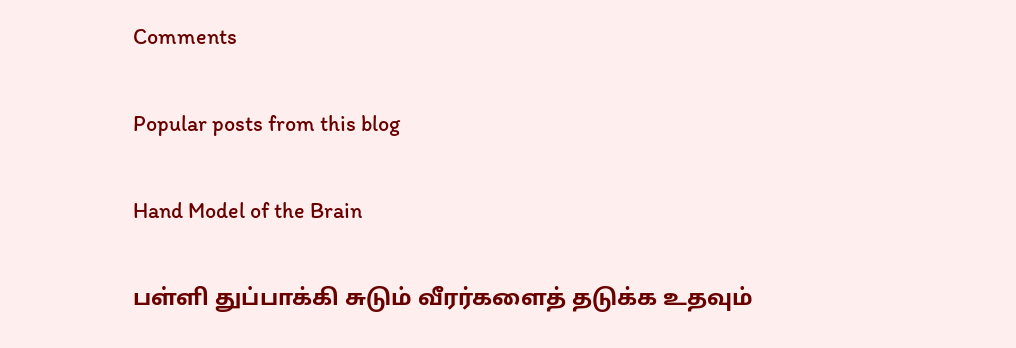Comments

Popular posts from this blog

Hand Model of the Brain

பள்ளி துப்பாக்கி சுடும் வீரர்களைத் தடுக்க உதவும்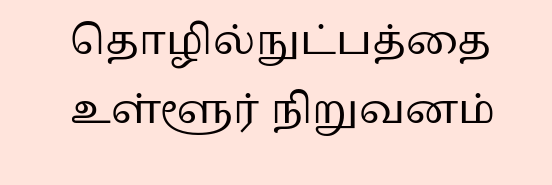தொழில்நுட்பத்தை உள்ளூர் நிறுவனம்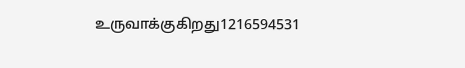உருவாக்குகிறது1216594531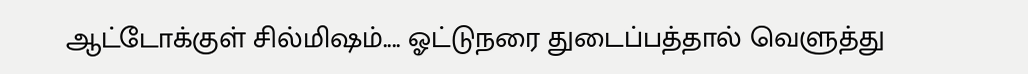ஆட்டோக்குள் சில்மிஷம்.... ஓட்டுநரை துடைப்பத்தால் வெளுத்து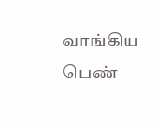வாங்கிய பெண்